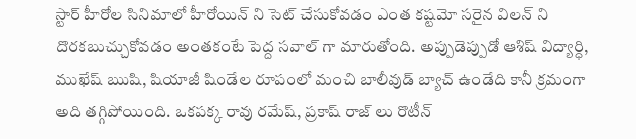స్టార్ హీరోల సినిమాలో హీరోయిన్ ని సెట్ చేసుకోవడం ఎంత కష్టమో సరైన విలన్ ని దొరకబుచ్చుకోవడం అంతకంటే పెద్ద సవాల్ గా మారుతోంది. అప్పుడెప్పుడో ఆశిష్ విద్యార్ధి, ముఖేష్ ఋషి, షియాజీ షిండేల రూపంలో మంచి బాలీవుడ్ బ్యాచ్ ఉండేది కానీ క్రమంగా అది తగ్గిపోయింది. ఒకపక్క రావు రమేష్, ప్రకాష్ రాజ్ లు రొటీన్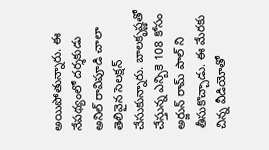అయిపోతున్నారు. ఈ నేపథ్యంలో దర్శకుడు అనిల్ రావిపూడి చాలా తెలివైన సెలక్షన్ చేసుకున్నారు. బాలకృష్ణతో చేస్తున్న ఎన్బికె 108 కోసం అర్జున్ రామ్ పాల్ ని తీసుకొచ్చాడు. ఈ మేరకు చిన్న వీడియోతో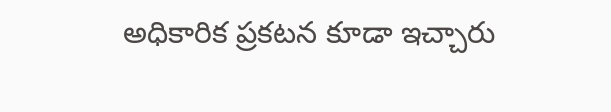అధికారిక ప్రకటన కూడా ఇచ్చారు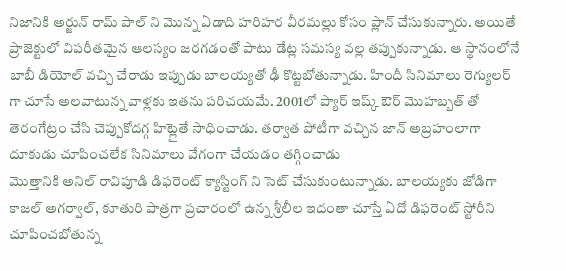నిజానికి అర్జున్ రామ్ పాల్ ని మొన్న ఏడాది హరిహర వీరమల్లు కోసం ప్లాన్ చేసుకున్నారు. అయితే ప్రాజెక్టులో విపరీతమైన ఆలస్యం జరగడంతో పాటు డేట్ల సమస్య వల్ల తప్పుకున్నాడు. ఆ స్థానంలోనే బాబీ డియోల్ వచ్చి చేరాడు ఇప్పుడు బాలయ్యతో ఢీ కొట్టబోతున్నాడు. హిందీ సినిమాలు రెగ్యులర్ గా చూసే అలవాటున్న వాళ్లకు ఇతను పరిచయమే. 2001లో ప్యార్ ఇష్క్ ఔర్ మొహబ్బత్ తో తెరంగేట్రం చేసి చెప్పుకోదగ్గ హిట్లైతే సాధించాడు. తర్వాత పోటీగా వచ్చిన జాన్ అబ్రహంలాగా దూకుడు చూపించలేక సినిమాలు వేగంగా చేయడం తగ్గించాడు
మొత్తానికి అనిల్ రావిపూడి డిఫరెంట్ క్యాస్టింగ్ ని సెట్ చేసుకుంటున్నాడు. బాలయ్యకు జోడిగా కాజల్ అగర్వాల్, కూతురి పాత్రగా ప్రచారంలో ఉన్న శ్రీలీల ఇదంతా చూస్తే ఏదో డిఫరెంట్ స్టోరీని చూపించబోతున్న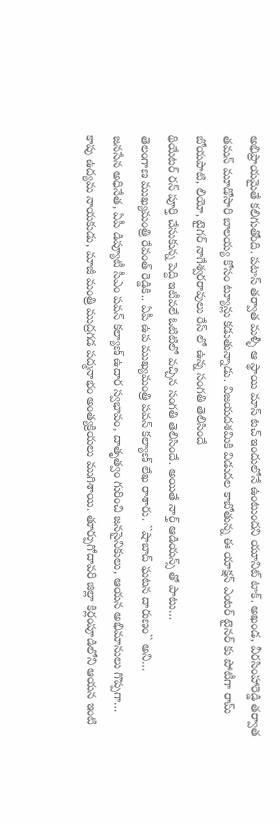అభిప్రాయమైతే కలిగుతోంది. పటాస్ తర్వాత మళ్ళీ ఆ స్థాయి మాస్ టచ్ ఇందులోనే ఉంటుందని యూనిట్ టాక్. అఖండ, వీరసింహారెడ్డి తర్వాత తమన్ మూడోసారి బాలయ్య కోసం ట్యూన్లు కడుతున్నాడు. విజయదశమికి విడుదల కాబోతున్న ఈ యాక్షన్ ఎంటర్ టైనర్ కు పోటీగా రామ్ బోయపాటి, లియో, టైగర్ నాగేశ్వరరావులు రేస్ లో ఉన్న సంగతి తెలిసిందే
థియేటర్ రన్ పూర్తి చేసుకున్న పెద్ది ఇటీవలే ఓటిటిలో వచ్చిన సంగతి తెలిసిందే. అయితే నార్త్ ఆడియన్స్ తో పాటు…
తెలంగాణ ముఖ్యమంత్రి రేవంత్ రెడ్డికి.. ఏపీ ఉప ముఖ్యమంత్రి పవన్ కల్యాణ్ లేఖ రాశారు. ``షాబాద్ ఘటన దారుణం`` అని…
జనసేన అధినేత, ఏపీ డిప్యూటీ సీఎం పవన్ కల్యాణ్ ఉదార స్వభావం, దాతృత్వం గురించి జనసైనికులు, ఆయన అభిమానులు గొప్పగా…
కాపు ఉద్యమ నాయకుడు, మాజీ మంత్రి ముద్రగడ పద్మనాభం అంత్యక్రియలు ముగిశాయి. తూర్పుగోదావరి జిల్లా కిర్లంపూడిలోని ఆయన ఇంటి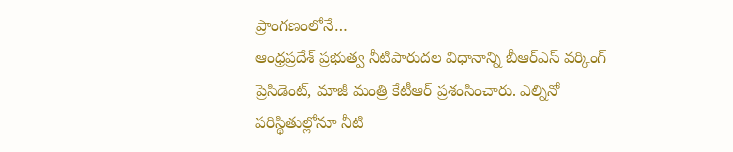ప్రాంగణంలోనే…
ఆంధ్రప్రదేశ్ ప్రభుత్వ నీటిపారుదల విధానాన్ని బీఆర్ఎస్ వర్కింగ్ ప్రెసిడెంట్, మాజీ మంత్రి కేటీఆర్ ప్రశంసించారు. ఎల్నినో పరిస్థితుల్లోనూ నీటి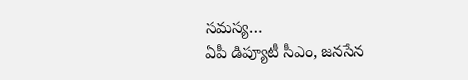సమస్య…
ఏపీ డిప్యూటీ సీఎం, జనసేన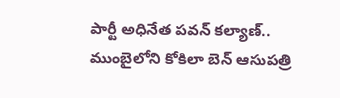పార్టీ అధినేత పవన్ కల్యాణ్.. ముంబైలోని కోకిలా బెన్ ఆసుపత్రి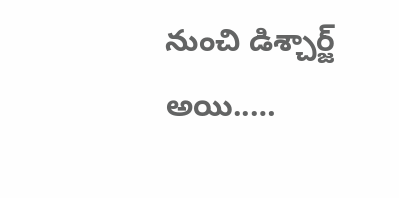నుంచి డిశ్చార్జ్ అయి..…